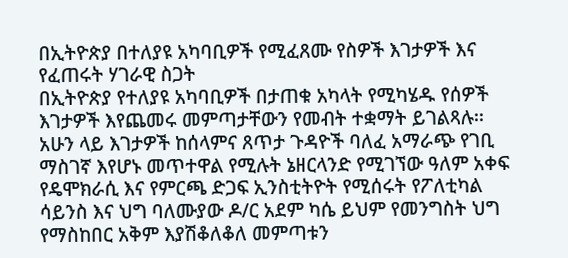በኢትዮጵያ በተለያዩ አካባቢዎች የሚፈጸሙ የስዎች እገታዎች እና የፈጠሩት ሃገራዊ ስጋት
በኢትዮጵያ የተለያዩ አካባቢዎች በታጠቁ አካላት የሚካሄዱ የሰዎች እገታዎች እየጨመሩ መምጣታቸውን የመብት ተቋማት ይገልጻሉ፡፡
አሁን ላይ እገታዎች ከሰላምና ጸጥታ ጉዳዮች ባለፈ አማራጭ የገቢ ማስገኛ እየሆኑ መጥተዋል የሚሉት ኔዘርላንድ የሚገኘው ዓለም አቀፍ የዴሞክራሲ እና የምርጫ ድጋፍ ኢንስቲትዮት የሚሰሩት የፖለቲካል ሳይንስ እና ህግ ባለሙያው ዶ/ር አደም ካሴ ይህም የመንግስት ህግ የማስከበር አቅም እያሽቆለቆለ መምጣቱን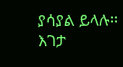ያሳያል ይላሉ፡፡
እገታ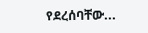የደረሰባቸው...